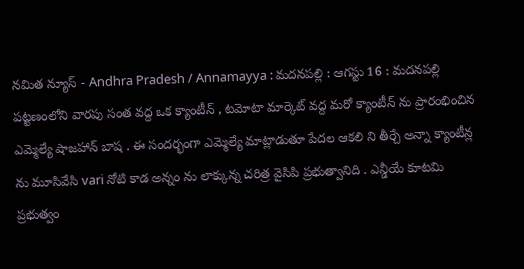నమిత న్యూస్ - Andhra Pradesh / Annamayya : మదనపల్లి : ఆగస్టు 16 : మదనపల్లి పట్టణంలోని వారపు సంత వద్ద ఒక క్యాంటీన్ , టమోటా మార్కెట్ వద్ద మరో క్యాంటీన్ ను ప్రారంభించిన ఎమ్మెల్యే షాజహాన్ బాష . ఈ సందర్భంగా ఎమ్మెల్యే మాట్లాడుతూ పేదల ఆకలి ని తీర్చే అన్నా క్యాంటీన్ల ను మూసివేసి vari నోటి కాడ అన్నం ను లాక్కున్న చరిత్ర వైసిపి ప్రభుత్వానిది . ఎన్డీయే కూటమి ప్రభుత్వం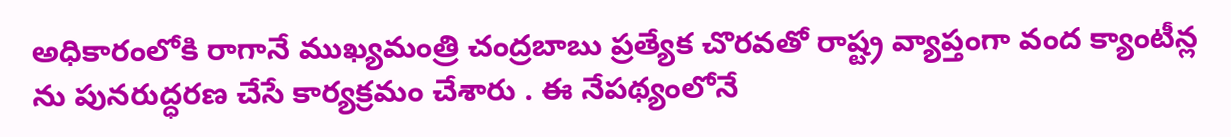అధికారంలోకి రాగానే ముఖ్యమంత్రి చంద్రబాబు ప్రత్యేక చొరవతో రాష్ట్ర వ్యాప్తంగా వంద క్యాంటీన్ల ను పునరుద్ధరణ చేసే కార్యక్రమం చేశారు . ఈ నేపథ్యంలోనే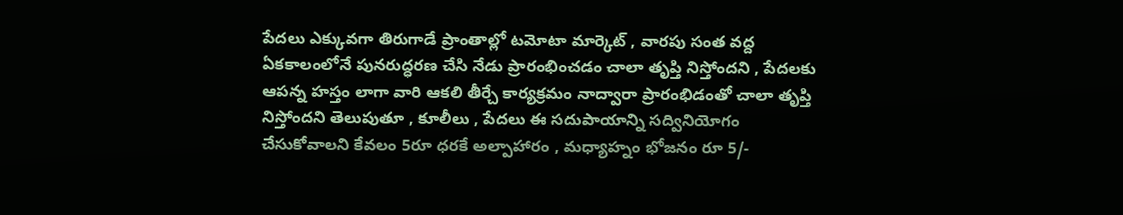పేదలు ఎక్కువగా తిరుగాడే ప్రాంతాల్లో టమోటా మార్కెట్ , వారపు సంత వద్ద ఏకకాలంలోనే పునరుద్ధరణ చేసి నేడు ప్రారంభించడం చాలా తృప్తి నిస్తోందని , పేదలకు ఆపన్న హస్తం లాగా వారి ఆకలి తీర్చే కార్యక్రమం నాద్వారా ప్రారంభిడంతో చాలా తృప్తి నిస్తోందని తెలుపుతూ , కూలీలు , పేదలు ఈ సదుపాయాన్ని సద్వినియోగం చేసుకోవాలని కేవలం 5రూ ధరకే అల్పాహారం , మధ్యాహ్నం భోజనం రూ 5/-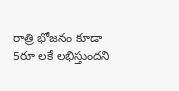రాత్రి భోజనం కూడా 5రూ లకే లభిస్తుందని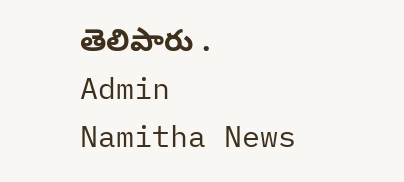తెలిపారు .
Admin
Namitha News